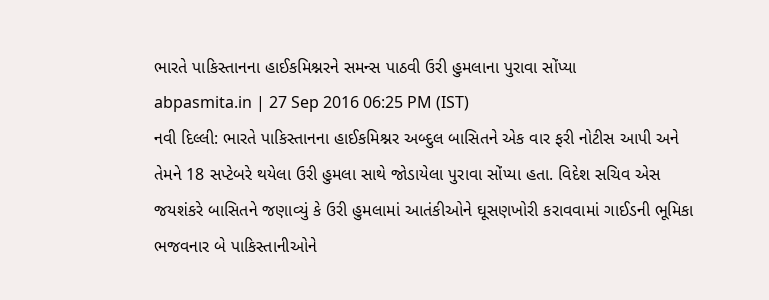ભારતે પાકિસ્તાનના હાઈકમિશ્નરને સમન્સ પાઠવી ઉરી હુમલાના પુરાવા સોંપ્યા
abpasmita.in | 27 Sep 2016 06:25 PM (IST)
નવી દિલ્લી: ભારતે પાકિસ્તાનના હાઈકમિશ્નર અબ્દુલ બાસિતને એક વાર ફરી નોટીસ આપી અને તેમને 18 સપ્ટેબરે થયેલા ઉરી હુમલા સાથે જોડાયેલા પુરાવા સોંપ્યા હતા. વિદેશ સચિવ એસ જયશંકરે બાસિતને જણાવ્યું કે ઉરી હુમલામાં આતંકીઓને ઘૂસણખોરી કરાવવામાં ગાઈડની ભૂમિકા ભજવનાર બે પાકિસ્તાનીઓને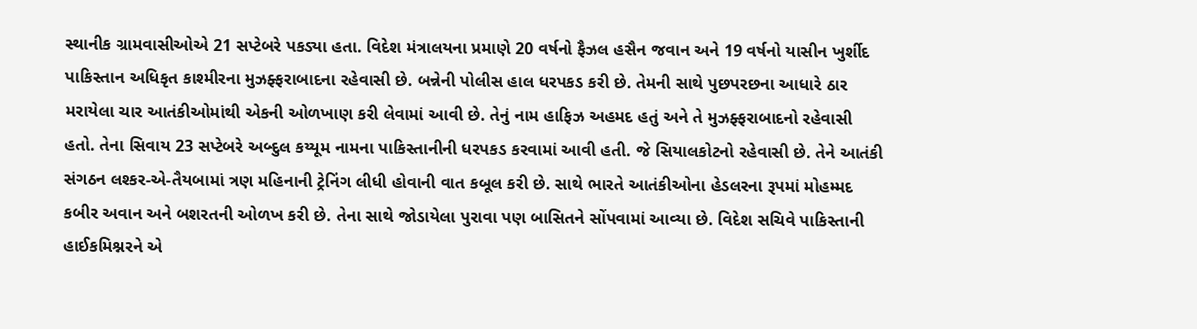સ્થાનીક ગ્રામવાસીઓએ 21 સપ્ટેબરે પકડ્યા હતા. વિદેશ મંત્રાલયના પ્રમાણે 20 વર્ષનો ફૈઝલ હસૈન જવાન અને 19 વર્ષનો યાસીન ખુર્શીદ પાકિસ્તાન અધિકૃત કાશ્મીરના મુઝફ્ફરાબાદના રહેવાસી છે. બન્નેની પોલીસ હાલ ધરપકડ કરી છે. તેમની સાથે પુછપરછના આધારે ઠાર મરાયેલા ચાર આતંકીઓમાંથી એકની ઓળખાણ કરી લેવામાં આવી છે. તેનું નામ હાફિઝ અહમદ હતું અને તે મુઝફ્ફરાબાદનો રહેવાસી હતો. તેના સિવાય 23 સપ્ટેબરે અબ્દુલ કય્યૂમ નામના પાકિસ્તાનીની ધરપકડ કરવામાં આવી હતી. જે સિયાલકોટનો રહેવાસી છે. તેને આતંકી સંગઠન લશ્કર-એ-તૈયબામાં ત્રણ મહિનાની ટ્રેનિંગ લીધી હોવાની વાત કબૂલ કરી છે. સાથે ભારતે આતંકીઓના હેડલરના રૂપમાં મોહમ્મદ કબીર અવાન અને બશરતની ઓળખ કરી છે. તેના સાથે જોડાયેલા પુરાવા પણ બાસિતને સોંપવામાં આવ્યા છે. વિદેશ સચિવે પાકિસ્તાની હાઈકમિશ્નરને એ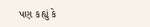પણ કહ્યું કે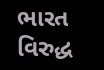ભારત વિરુદ્ધ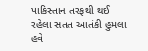પાકિસ્તાન તરફથી થઈ રહેલા સતત આતંકી હુમલા હવે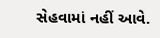સેહવામાં નહીં આવે.